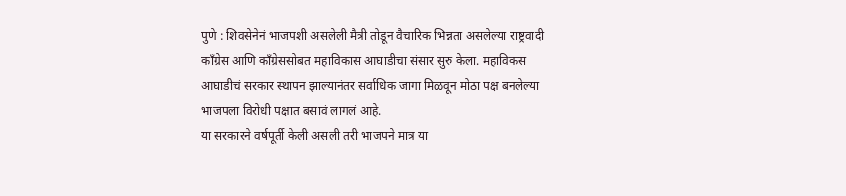पुणे : शिवसेनेनं भाजपशी असलेली मैत्री तोडून वैचारिक भिन्नता असलेल्या राष्ट्रवादी काँग्रेस आणि काँग्रेससोबत महाविकास आघाडीचा संसार सुरु केला. महाविकस आघाडीचं सरकार स्थापन झाल्यानंतर सर्वाधिक जागा मिळवून मोठा पक्ष बनलेल्या भाजपला विरोधी पक्षात बसावं लागलं आहे.
या सरकारने वर्षपूर्ती केली असली तरी भाजपने मात्र या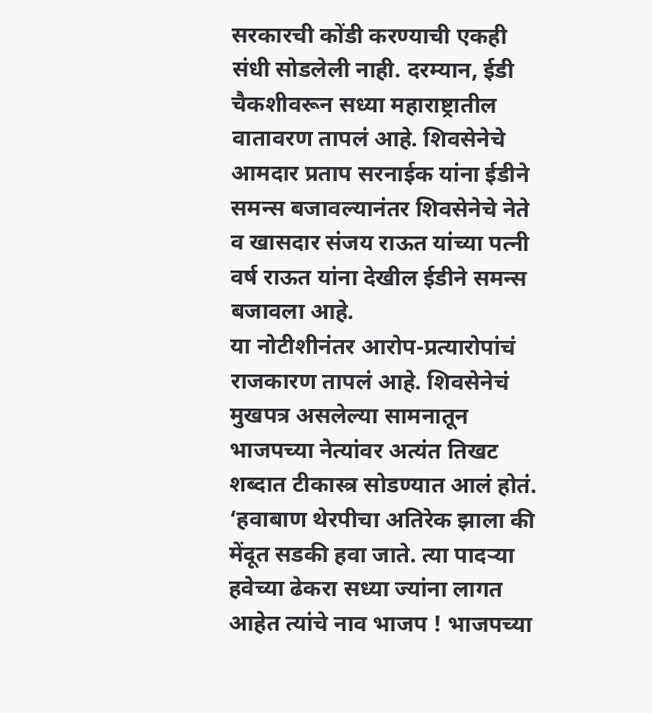सरकारची कोंडी करण्याची एकही संधी सोडलेली नाही. दरम्यान, ईडी चैकशीवरून सध्या महाराष्ट्रातील वातावरण तापलं आहे. शिवसेनेचे आमदार प्रताप सरनाईक यांना ईडीने समन्स बजावल्यानंतर शिवसेनेचे नेते व खासदार संजय राऊत यांच्या पत्नी वर्ष राऊत यांना देखील ईडीने समन्स बजावला आहे.
या नोटीशीनंतर आरोप-प्रत्यारोपांचं राजकारण तापलं आहे. शिवसेनेचं मुखपत्र असलेल्या सामनातून भाजपच्या नेत्यांवर अत्यंत तिखट शब्दात टीकास्त्र सोडण्यात आलं होतं. ‘हवाबाण थेरपीचा अतिरेक झाला की मेंदूत सडकी हवा जाते. त्या पादऱ्या हवेच्या ढेकरा सध्या ज्यांना लागत आहेत त्यांचे नाव भाजप ! भाजपच्या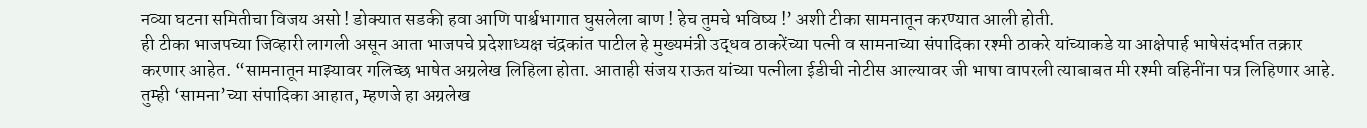नव्या घटना समितीचा विजय असो ! डोक्यात सडकी हवा आणि पार्श्वभागात घुसलेला बाण ! हेच तुमचे भविष्य !’ अशी टीका सामनातून करण्यात आली होती.
ही टीका भाजपच्या जिव्हारी लागली असून आता भाजपचे प्रदेशाध्यक्ष चंद्रकांत पाटील हे मुख्यमंत्री उद्धव ठाकरेंच्या पत्नी व सामनाच्या संपादिका रश्मी ठाकरे यांच्याकडे या आक्षेपार्ह भाषेसंदर्भात तक्रार करणार आहेत. “सामनातून माझ्यावर गलिच्छ भाषेत अग्रलेख लिहिला होता. आताही संजय राऊत यांच्या पत्नीला ईडीची नोटीस आल्यावर जी भाषा वापरली त्याबाबत मी रश्मी वहिनींना पत्र लिहिणार आहे. तुम्ही ‘सामना’च्या संपादिका आहात, म्हणजे हा अग्रलेख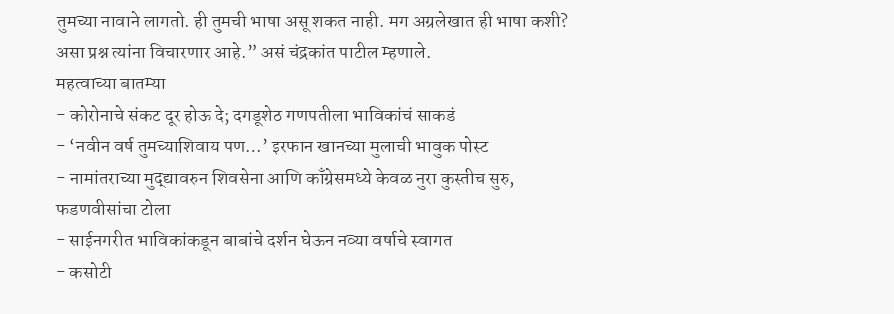तुमच्या नावाने लागतो. ही तुमची भाषा असू शकत नाही. मग अग्रलेखात ही भाषा कशी? असा प्रश्न त्यांना विचारणार आहे.” असं चंद्रकांत पाटील म्हणाले.
महत्वाच्या बातम्या
- कोरोनाचे संकट दूर होऊ दे; दगडूशेठ गणपतीला भाविकांचं साकडं
- ‘नवीन वर्ष तुमच्याशिवाय पण…’ इरफान खानच्या मुलाची भावुक पोस्ट
- नामांतराच्या मुद्द्यावरुन शिवसेना आणि काँग्रेसमध्ये केवळ नुरा कुस्तीच सुरु, फडणवीसांचा टोला
- साईनगरीत भाविकांकडून बाबांचे दर्शन घेऊन नव्या वर्षाचे स्वागत
- कसोटी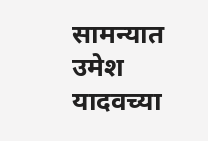सामन्यात उमेश यादवच्या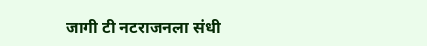जागी टी नटराजनला संधी